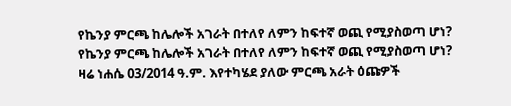የኬንያ ምርጫ ከሌሎች አገራት በተለየ ለምን ከፍተኛ ወጪ የሚያስወጣ ሆነ?
የኬንያ ምርጫ ከሌሎች አገራት በተለየ ለምን ከፍተኛ ወጪ የሚያስወጣ ሆነ?
ዛሬ ነሐሴ 03/2014 ዓ.ም. እየተካሄደ ያለው ምርጫ አራት ዕጩዎች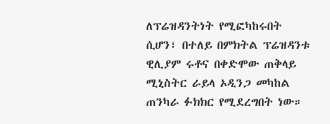ለፕሬዝዳንትነት የሚፎካከሩበት ሲሆን፣ በተለይ በምክትል ፕሬዝዳንቱ ዊሊያም ሩቶና በቀድሞው ጠቅላይ ሚኒስትር ራይላ ኦዲንጋ መካከል ጠንካራ ፉክክር የሚደረግበት ነው።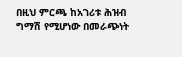በዚህ ምርጫ ከአገሪቱ ሕዝብ ግማሽ የሚሆነው በመራጭነት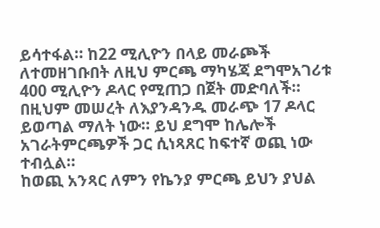ይሳተፋል። ከ22 ሚሊዮን በላይ መራጮች ለተመዘገቡበት ለዚህ ምርጫ ማካሄጃ ደግሞአገሪቱ 400 ሚሊዮን ዶላር የሚጠጋ በጀት መድባለች።
በዚህም መሠረት ለእያንዳንዱ መራጭ 17 ዶላር ይወጣል ማለት ነው። ይህ ደግሞ ከሌሎች አገራትምርጫዎች ጋር ሲነጻጸር ከፍተኛ ወጪ ነው ተብሏል።
ከወጪ አንጻር ለምን የኬንያ ምርጫ ይህን ያህል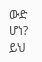ውድ ሆነ? ይህ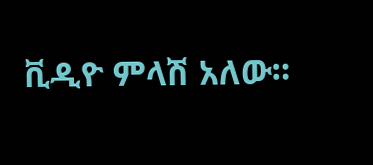ቪዲዮ ምላሽ አለው።